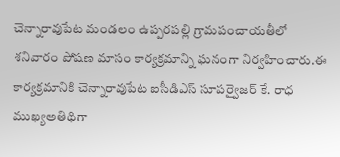చెన్నారావుపేట మండలం ఉప్పరపల్లి గ్రామపంచాయతీలో శనివారం పోషణ మాసం కార్యక్రమాన్ని ఘనంగా నిర్వహించారు.ఈ కార్యక్రమానికి చెన్నారావుపేట ఐసీడిఎస్ సూపర్వైజర్ కే. రాధ ముఖ్యఅతిథిగా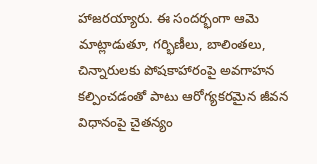హాజరయ్యారు. ఈ సందర్భంగా ఆమె మాట్లాడుతూ, గర్భిణీలు, బాలింతలు, చిన్నారులకు పోషకాహారంపై అవగాహన కల్పించడంతో పాటు ఆరోగ్యకరమైన జీవన విధానంపై చైతన్యం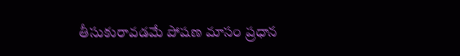తీసుకురావడమే పోషణ మాసం ప్రధాన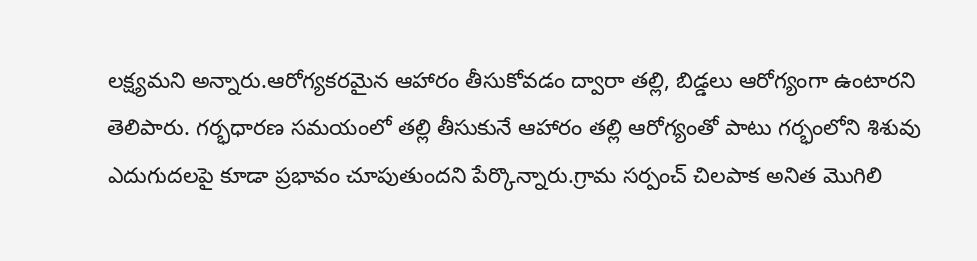లక్ష్యమని అన్నారు.ఆరోగ్యకరమైన ఆహారం తీసుకోవడం ద్వారా తల్లి, బిడ్డలు ఆరోగ్యంగా ఉంటారని తెలిపారు. గర్భధారణ సమయంలో తల్లి తీసుకునే ఆహారం తల్లి ఆరోగ్యంతో పాటు గర్భంలోని శిశువు ఎదుగుదలపై కూడా ప్రభావం చూపుతుందని పేర్కొన్నారు.గ్రామ సర్పంచ్ చిలపాక అనిత మొగిలి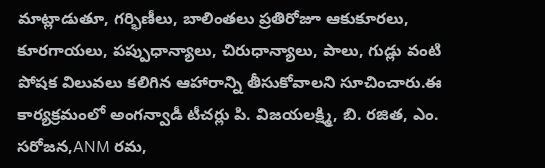మాట్లాడుతూ, గర్భిణీలు, బాలింతలు ప్రతిరోజూ ఆకుకూరలు, కూరగాయలు, పప్పుధాన్యాలు, చిరుధాన్యాలు, పాలు, గుడ్లు వంటి పోషక విలువలు కలిగిన ఆహారాన్ని తీసుకోవాలని సూచించారు.ఈ కార్యక్రమంలో అంగన్వాడీ టీచర్లు పి. విజయలక్ష్మి, బి. రజిత, ఎం. సరోజన,ANM రమ,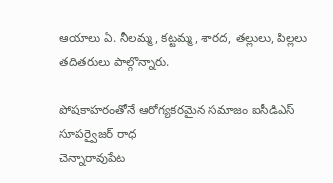ఆయాలు ఏ. నీలమ్మ, కట్టమ్మ, శారద, తల్లులు, పిల్లలు తదితరులు పాల్గొన్నారు.

పోషకాహరంతోనే ఆరోగ్యకరమైన సమాజం ఐసీడిఎస్ సూపర్వైజర్ రాధ
చెన్నారావుపేట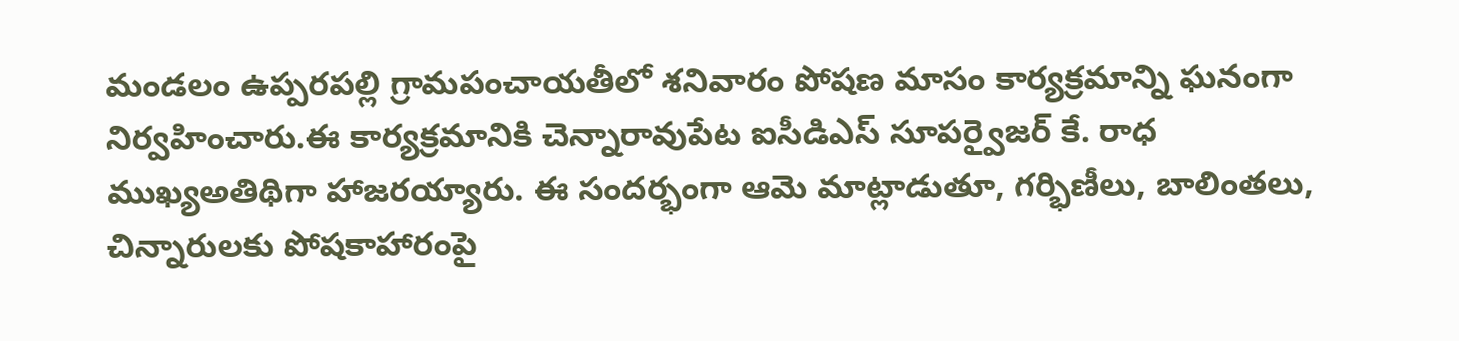మండలం ఉప్పరపల్లి గ్రామపంచాయతీలో శనివారం పోషణ మాసం కార్యక్రమాన్ని ఘనంగా నిర్వహించారు.ఈ కార్యక్రమానికి చెన్నారావుపేట ఐసీడిఎస్ సూపర్వైజర్ కే. రాధ ముఖ్యఅతిథిగా హాజరయ్యారు. ఈ సందర్భంగా ఆమె మాట్లాడుతూ, గర్భిణీలు, బాలింతలు, చిన్నారులకు పోషకాహారంపై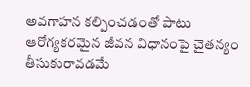అవగాహన కల్పించడంతో పాటు ఆరోగ్యకరమైన జీవన విధానంపై చైతన్యం తీసుకురావడమే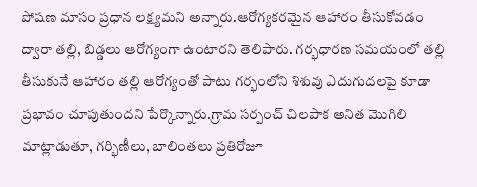పోషణ మాసం ప్రధాన లక్ష్యమని అన్నారు.ఆరోగ్యకరమైన ఆహారం తీసుకోవడం ద్వారా తల్లి, బిడ్డలు ఆరోగ్యంగా ఉంటారని తెలిపారు. గర్భధారణ సమయంలో తల్లి తీసుకునే ఆహారం తల్లి ఆరోగ్యంతో పాటు గర్భంలోని శిశువు ఎదుగుదలపై కూడా ప్రభావం చూపుతుందని పేర్కొన్నారు.గ్రామ సర్పంచ్ చిలపాక అనిత మొగిలి మాట్లాడుతూ, గర్భిణీలు, బాలింతలు ప్రతిరోజూ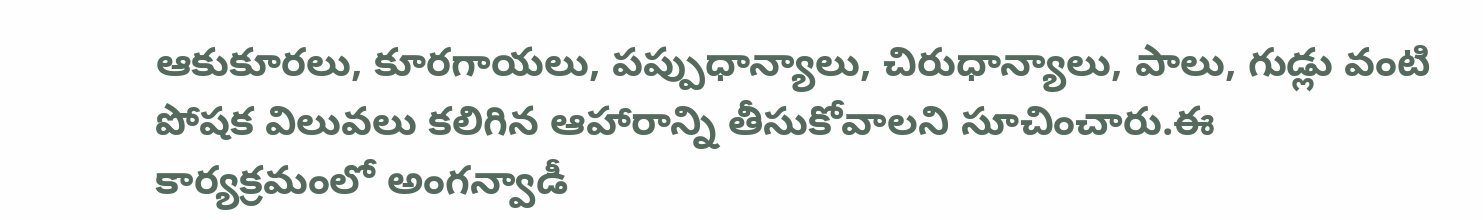ఆకుకూరలు, కూరగాయలు, పప్పుధాన్యాలు, చిరుధాన్యాలు, పాలు, గుడ్లు వంటి పోషక విలువలు కలిగిన ఆహారాన్ని తీసుకోవాలని సూచించారు.ఈ కార్యక్రమంలో అంగన్వాడీ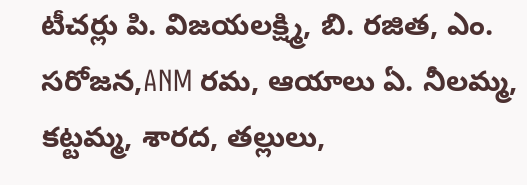టీచర్లు పి. విజయలక్ష్మి, బి. రజిత, ఎం. సరోజన,ANM రమ, ఆయాలు ఏ. నీలమ్మ, కట్టమ్మ, శారద, తల్లులు,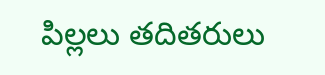పిల్లలు తదితరులు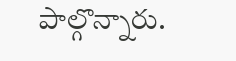పాల్గొన్నారు.